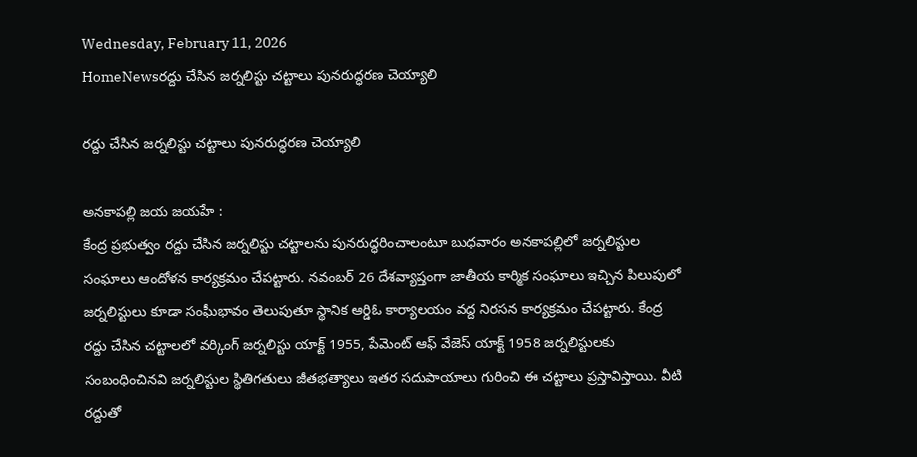Wednesday, February 11, 2026
HomeNewsరద్దు చేసిన జర్నలిస్టు చట్టాలు పునరుద్ధరణ చెయ్యాలి

రద్దు చేసిన జర్నలిస్టు చట్టాలు పునరుద్ధరణ చెయ్యాలి

అనకాపల్లి జయ జయహే :
కేంద్ర ప్రభుత్వం రద్దు చేసిన జర్నలిస్టు చట్టాలను పునరుద్ధరించాలంటూ బుధవారం అనకాపల్లిలో జర్నలిస్టుల సంఘాలు ఆందోళన కార్యక్రమం చేపట్టారు. నవంబర్ 26 దేశవ్యాప్తంగా జాతీయ కార్మిక సంఘాలు ఇచ్చిన పిలుపులో జర్నలిస్టులు కూడా సంఘీభావం తెలుపుతూ స్థానిక ఆర్డిఓ కార్యాలయం వద్ద నిరసన కార్యక్రమం చేపట్టారు. కేంద్ర రద్దు చేసిన చట్టాలలో వర్కింగ్ జర్నలిస్టు యాక్ట్ 1955, పేమెంట్ ఆఫ్ వేజెస్ యాక్ట్ 1958 జర్నలిస్టులకు సంబంధించినవి జర్నలిస్టుల స్థితిగతులు జీతభత్యాలు ఇతర సదుపాయాలు గురించి ఈ చట్టాలు ప్రస్తావిస్తాయి. వీటి రద్దుతో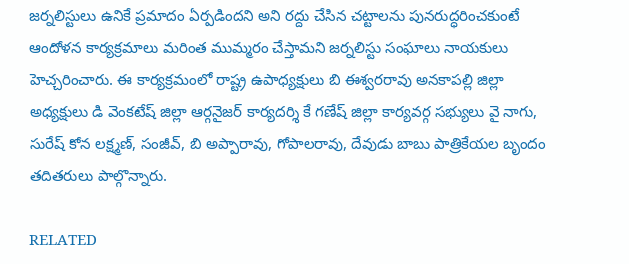జర్నలిస్టులు ఉనికే ప్రమాదం ఏర్పడిందని అని రద్దు చేసిన చట్టాలను పునరుద్ధరించకుంటే ఆందోళన కార్యక్రమాలు మరింత ముమ్మరం చేస్తామని జర్నలిస్టు సంఘాలు నాయకులు హెచ్చరించారు. ఈ కార్యక్రమంలో రాష్ట్ర ఉపాధ్యక్షులు బి ఈశ్వరరావు అనకాపల్లి జిల్లా అధ్యక్షులు డి వెంకటేష్ జిల్లా ఆర్గనైజర్ కార్యదర్శి కే గణేష్ జిల్లా కార్యవర్గ సభ్యులు వై నాగు, సురేష్ కోన లక్ష్మణ్, సంజీవ్, బి అప్పారావు, గోపాలరావు, దేవుడు బాబు పాత్రికేయల బృందం తదితరులు పాల్గొన్నారు.

RELATED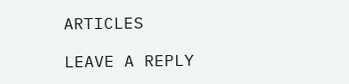ARTICLES

LEAVE A REPLY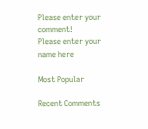Please enter your comment!
Please enter your name here

Most Popular

Recent Comments